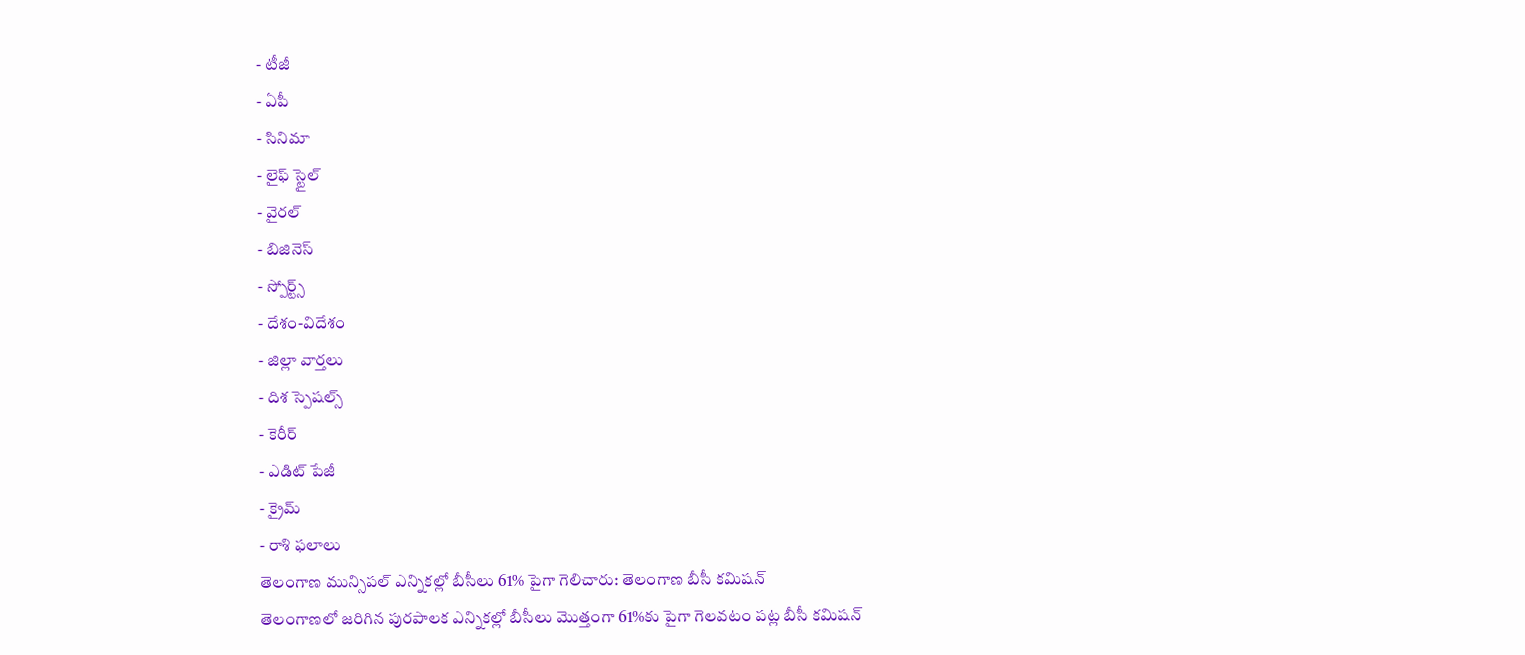- టీజీ
- ఏపీ
- సినిమా
- లైఫ్ స్టైల్
- వైరల్
- బిజినెస్
- స్పోర్ట్స్
- దేశం-విదేశం
- జిల్లా వార్తలు
- దిశ స్పెషల్స్
- కెరీర్
- ఎడిట్ పేజీ
- క్రైమ్
- రాశి ఫలాలు
తెలంగాణ మున్సిపల్ ఎన్నికల్లో బీసీలు 61% పైగా గెలిచారు: తెలంగాణ బీసీ కమిషన్
తెలంగాణలో జరిగిన పురపాలక ఎన్నికల్లో బీసీలు మొత్తంగా 61%కు పైగా గెలవటం పట్ల బీసీ కమిషన్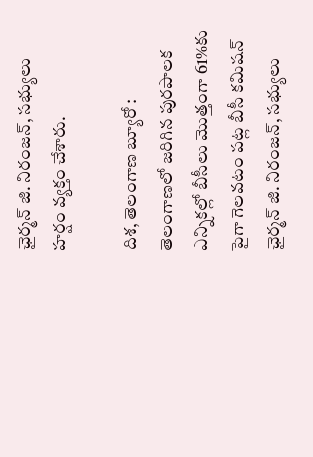ఛైర్మన్ జి. నిరంజన్, సభ్యులు హర్షం వ్యక్తం చేశారు.

దిశ, తెలంగాణ బ్యూరో : తెలంగాణలో జరిగిన పురపాలక ఎన్నికల్లో బీసీలు మొత్తంగా 61%కు పైగా గెలవటం పట్ల బీసీ కమిషన్ ఛైర్మన్ జి. నిరంజన్, సభ్యులు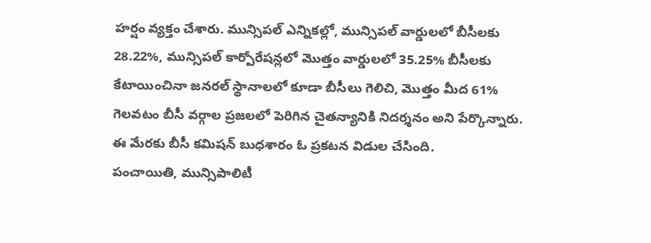హర్షం వ్యక్తం చేశారు. మున్సిపల్ ఎన్నికల్లో, మున్సిపల్ వార్డులలో బీసీలకు 28.22%, మున్సిపల్ కార్పోరేషన్లలో మొత్తం వార్డులలో 35.25% బీసీలకు కేటాయించినా జనరల్ స్థానాలలో కూడా బీసీలు గెలిచి, మొత్తం మీద 61% గెలవటం బీసీ వర్గాల ప్రజలలో పెరిగిన చైతన్యానికి నిదర్శనం అని పేర్కొన్నారు. ఈ మేరకు బీసీ కమిషన్ బుధశారం ఓ ప్రకటన విడుల చేసింది.
పంచాయితి, మున్సిపాలిటీ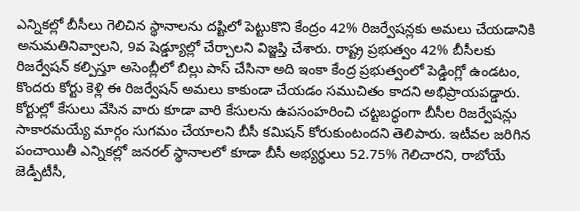ఎన్నికల్లో బీసీలు గెలిచిన స్థానాలను దష్టిలో పెట్టుకొని కేంద్రం 42% రిజర్వేషన్లకు అమలు చేయడానికి అనుమతినివ్వాలని, 9వ షెడ్డ్యూల్లో చేర్చాలని విజ్జప్తి చేశారు. రాష్ట్ర ప్రభుత్వం 42% బీసీలకు రిజర్వేషన్ కల్పిస్తూ అసెంబ్లీలో బిల్లు పాస్ చేసినా అది ఇంకా కేంద్ర ప్రభుత్వంలో పెడ్డింగ్లో ఉండటం, కొందరు కోర్టు కెళ్లి ఈ రిజర్వేషన్ అమలు కాకుండా చేయడం సముచితం కాదని అభిప్రాయపడ్డారు.
కోర్టుల్లో కేసులు వేసిన వారు కూడా వారి కేసులను ఉపసంహరించి చట్టబద్ధంగా బీసీల రిజర్వేషన్లు సాకారమయ్యే మార్గం సుగమం చేయాలని బీసీ కమిషన్ కోరుకుంటందని తెలిపారు. ఇటీవల జరిగిన పంచాయితీ ఎన్నికల్లో జనరల్ స్థానాలలో కూడా బీసీ అభ్యర్థులు 52.75% గెలిచారని, రాబోయే జెడ్పీటీసీ,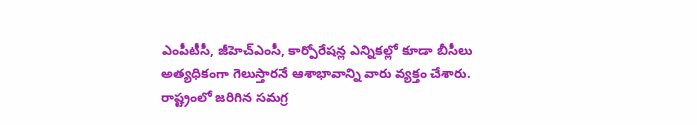ఎంపీటీసీ, జీహెచ్ఎంసీ, కార్పోరేషన్ల ఎన్నికల్లో కూడా బీసీలు అత్యధికంగా గెలుస్తారనే ఆశాభావాన్ని వారు వ్యక్తం చేశారు. రాష్ట్రంలో జరిగిన సమగ్ర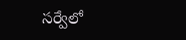సర్వేలో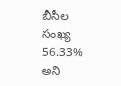బీసీల సంఖ్య 56.33% అని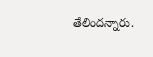తేలిందన్నారు.